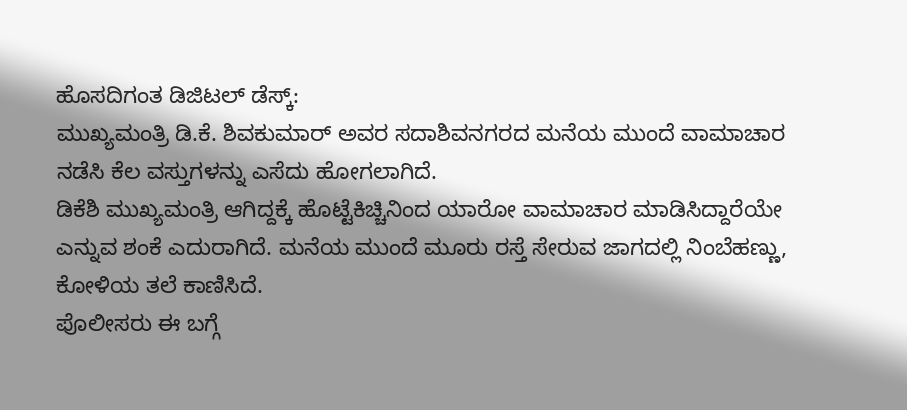ಹೊಸದಿಗಂತ ಡಿಜಿಟಲ್ ಡೆಸ್ಕ್:
ಮುಖ್ಯಮಂತ್ರಿ ಡಿ.ಕೆ. ಶಿವಕುಮಾರ್ ಅವರ ಸದಾಶಿವನಗರದ ಮನೆಯ ಮುಂದೆ ವಾಮಾಚಾರ ನಡೆಸಿ ಕೆಲ ವಸ್ತುಗಳನ್ನು ಎಸೆದು ಹೋಗಲಾಗಿದೆ.
ಡಿಕೆಶಿ ಮುಖ್ಯಮಂತ್ರಿ ಆಗಿದ್ದಕ್ಕೆ ಹೊಟ್ಟೆಕಿಚ್ಚಿನಿಂದ ಯಾರೋ ವಾಮಾಚಾರ ಮಾಡಿಸಿದ್ದಾರೆಯೇ ಎನ್ನುವ ಶಂಕೆ ಎದುರಾಗಿದೆ. ಮನೆಯ ಮುಂದೆ ಮೂರು ರಸ್ತೆ ಸೇರುವ ಜಾಗದಲ್ಲಿ ನಿಂಬೆಹಣ್ಣು, ಕೋಳಿಯ ತಲೆ ಕಾಣಿಸಿದೆ.
ಪೊಲೀಸರು ಈ ಬಗ್ಗೆ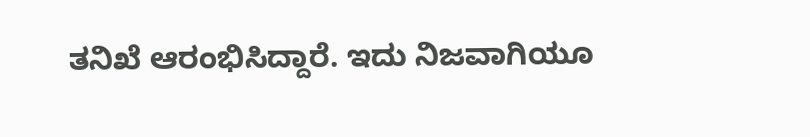ತನಿಖೆ ಆರಂಭಿಸಿದ್ದಾರೆ. ಇದು ನಿಜವಾಗಿಯೂ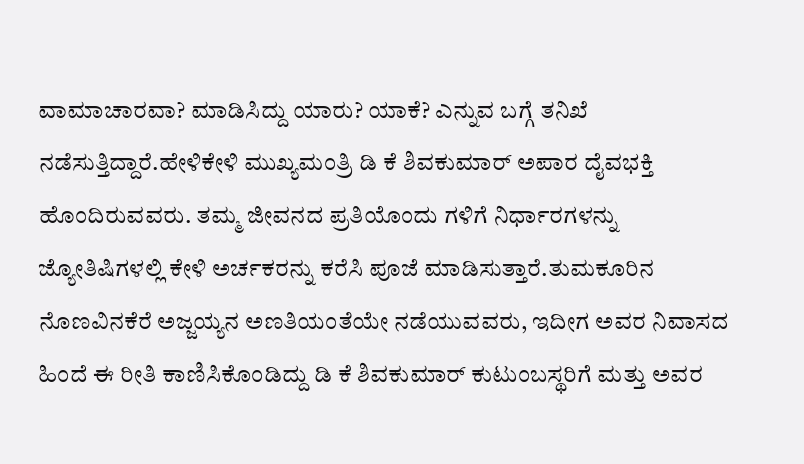ವಾಮಾಚಾರವಾ? ಮಾಡಿಸಿದ್ದು ಯಾರು? ಯಾಕೆ? ಎನ್ನುವ ಬಗ್ಗೆ ತನಿಖೆ ನಡೆಸುತ್ತಿದ್ದಾರೆ.ಹೇಳಿಕೇಳಿ ಮುಖ್ಯಮಂತ್ರಿ ಡಿ ಕೆ ಶಿವಕುಮಾರ್ ಅಪಾರ ದೈವಭಕ್ತಿ ಹೊಂದಿರುವವರು. ತಮ್ಮ ಜೀವನದ ಪ್ರತಿಯೊಂದು ಗಳಿಗೆ ನಿರ್ಧಾರಗಳನ್ನು ಜ್ಯೋತಿಷಿಗಳಲ್ಲಿ ಕೇಳಿ ಅರ್ಚಕರನ್ನು ಕರೆಸಿ ಪೂಜೆ ಮಾಡಿಸುತ್ತಾರೆ.ತುಮಕೂರಿನ ನೊಣವಿನಕೆರೆ ಅಜ್ಜಯ್ಯನ ಅಣತಿಯಂತೆಯೇ ನಡೆಯುವವರು, ಇದೀಗ ಅವರ ನಿವಾಸದ ಹಿಂದೆ ಈ ರೀತಿ ಕಾಣಿಸಿಕೊಂಡಿದ್ದು ಡಿ ಕೆ ಶಿವಕುಮಾರ್ ಕುಟುಂಬಸ್ಥರಿಗೆ ಮತ್ತು ಅವರ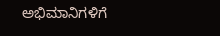ಅಭಿಮಾನಿಗಳಿಗೆ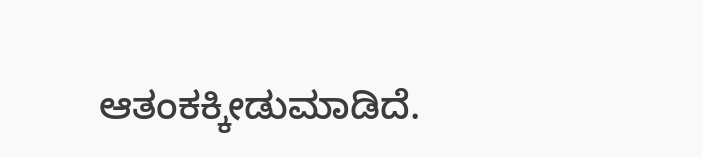ಆತಂಕಕ್ಕೀಡುಮಾಡಿದೆ.